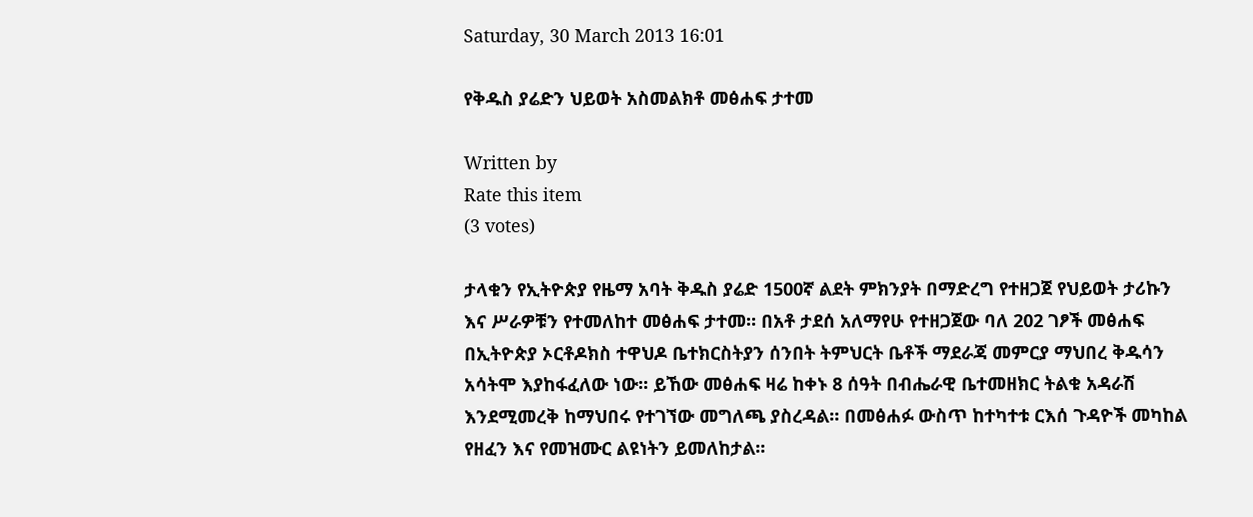Saturday, 30 March 2013 16:01

የቅዱስ ያሬድን ህይወት አስመልክቶ መፅሐፍ ታተመ

Written by
Rate this item
(3 votes)

ታላቁን የኢትዮጵያ የዜማ አባት ቅዱስ ያሬድ 1500ኛ ልደት ምክንያት በማድረግ የተዘጋጀ የህይወት ታሪኩን እና ሥራዎቹን የተመለከተ መፅሐፍ ታተመ። በአቶ ታደሰ አለማየሁ የተዘጋጀው ባለ 202 ገፆች መፅሐፍ በኢትዮጵያ ኦርቶዶክስ ተዋህዶ ቤተክርስትያን ሰንበት ትምህርት ቤቶች ማደራጃ መምርያ ማህበረ ቅዱሳን አሳትሞ እያከፋፈለው ነው፡፡ ይኸው መፅሐፍ ዛሬ ከቀኑ 8 ሰዓት በብሔራዊ ቤተመዘክር ትልቁ አዳራሽ እንደሚመረቅ ከማህበሩ የተገኘው መግለጫ ያስረዳል። በመፅሐፉ ውስጥ ከተካተቱ ርእሰ ጉዳዮች መካከል የዘፈን እና የመዝሙር ልዩነትን ይመለከታል፡፡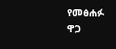የመፅሐፉ ዋጋ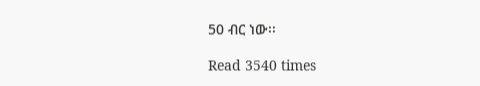50 ብር ነው፡፡

Read 3540 times